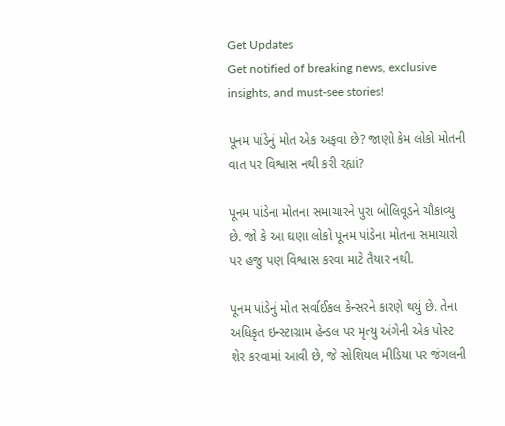Get Updates
Get notified of breaking news, exclusive insights, and must-see stories!

પૂનમ પાંડેનું મોત એક અફવા છે? જાણો કેમ લોકો મોતની વાત પર વિશ્વાસ નથી કરી રહ્યાં?

પૂનમ પાંડેના મોતના સમાચારને પુરા બોલિવૂડને ચૌકાવ્યુ છે. જો કે આ ઘણા લોકો પૂનમ પાંડેના મોતના સમાચારો પર હજુ પણ વિશ્વાસ કરવા માટે તૈયાર નથી.

પૂનમ પાંડેનું મોત સર્વાઈકલ કેન્સરને કારણે થયું છે. તેના અધિકૃત ઇન્સ્ટાગ્રામ હેન્ડલ પર મૃત્યુ અંગેની એક પોસ્ટ શેર કરવામાં આવી છે, જે સોશિયલ મીડિયા પર જંગલની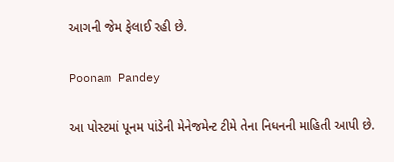આગની જેમ ફેલાઈ રહી છે.

Poonam Pandey

આ પોસ્ટમાં પૂનમ પાંડેની મેનેજમેન્ટ ટીમે તેના નિધનની માહિતી આપી છે.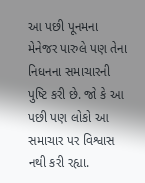આ પછી પૂનમના મેનેજર પારુલે પણ તેના નિધનના સમાચારની પુષ્ટિ કરી છે. જો કે આ પછી પણ લોકો આ સમાચાર પર વિશ્વાસ નથી કરી રહ્યા.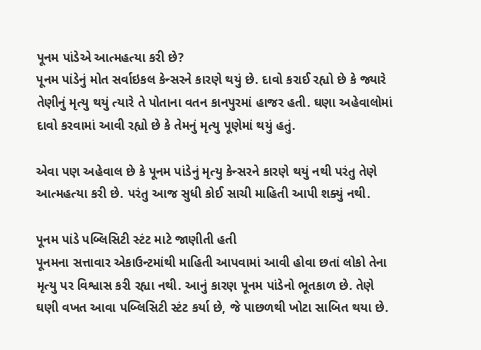પૂનમ પાંડેએ આત્મહત્યા કરી છે?
પૂનમ પાંડેનું મોત સર્વાઇકલ કેન્સરને કારણે થયું છે. દાવો કરાઈ રહ્યો છે કે જ્યારે તેણીનું મૃત્યુ થયું ત્યારે તે પોતાના વતન કાનપુરમાં હાજર હતી. ઘણા અહેવાલોમાં દાવો કરવામાં આવી રહ્યો છે કે તેમનું મૃત્યુ પૂણેમાં થયું હતું.

એવા પણ અહેવાલ છે કે પૂનમ પાંડેનું મૃત્યુ કેન્સરને કારણે થયું નથી પરંતુ તેણે આત્મહત્યા કરી છે. પરંતુ આજ સુધી કોઈ સાચી માહિતી આપી શક્યું નથી.

પૂનમ પાંડે પબ્લિસિટી સ્ટંટ માટે જાણીતી હતી
પૂનમના સત્તાવાર એકાઉન્ટમાંથી માહિતી આપવામાં આવી હોવા છતાં લોકો તેના મૃત્યુ પર વિશ્વાસ કરી રહ્યા નથી. આનું કારણ પૂનમ પાંડેનો ભૂતકાળ છે. તેણે ઘણી વખત આવા પબ્લિસિટી સ્ટંટ કર્યા છે, જે પાછળથી ખોટા સાબિત થયા છે.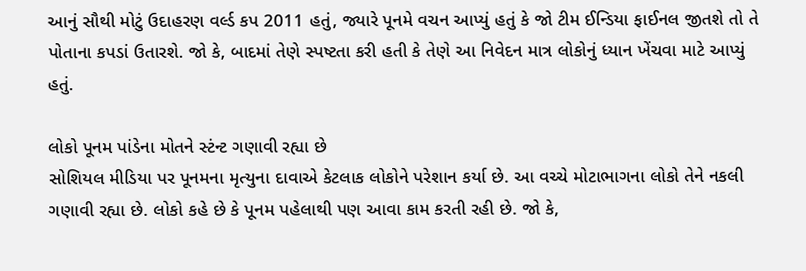આનું સૌથી મોટું ઉદાહરણ વર્લ્ડ કપ 2011 હતું, જ્યારે પૂનમે વચન આપ્યું હતું કે જો ટીમ ઈન્ડિયા ફાઈનલ જીતશે તો તે પોતાના કપડાં ઉતારશે. જો કે, બાદમાં તેણે સ્પષ્ટતા કરી હતી કે તેણે આ નિવેદન માત્ર લોકોનું ધ્યાન ખેંચવા માટે આપ્યું હતું.

લોકો પૂનમ પાંડેના મોતને સ્ટંન્ટ ગણાવી રહ્યા છે
સોશિયલ મીડિયા પર પૂનમના મૃત્યુના દાવાએ કેટલાક લોકોને પરેશાન કર્યા છે. આ વચ્ચે મોટાભાગના લોકો તેને નકલી ગણાવી રહ્યા છે. લોકો કહે છે કે પૂનમ પહેલાથી પણ આવા કામ કરતી રહી છે. જો કે,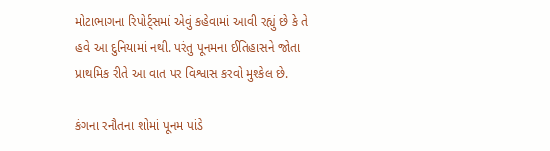મોટાભાગના રિપોર્ટ્સમાં એવું કહેવામાં આવી રહ્યું છે કે તે હવે આ દુનિયામાં નથી. પરંતુ પૂનમના ઈતિહાસને જોતા પ્રાથમિક રીતે આ વાત પર વિશ્વાસ કરવો મુશ્કેલ છે.

કંગના રનૌતના શોમાં પૂનમ પાંડે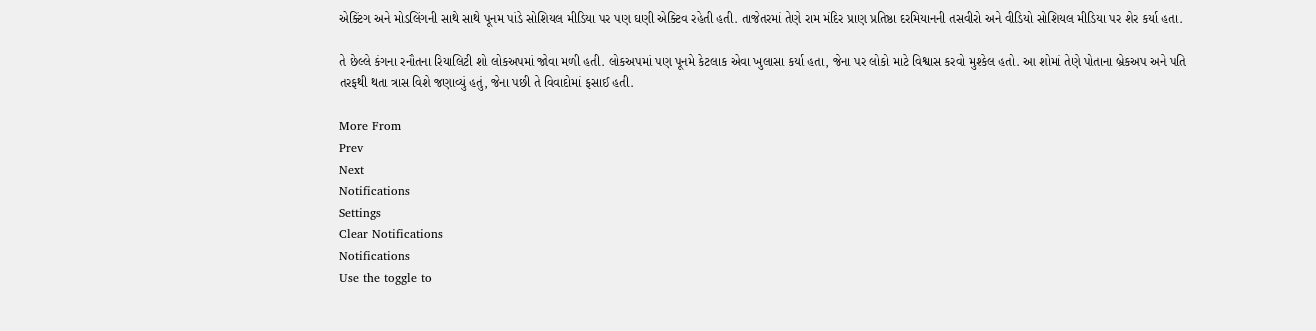એક્ટિંગ અને મોડલિંગની સાથે સાથે પૂનમ પાંડે સોશિયલ મીડિયા પર પણ ઘણી એક્ટિવ રહેતી હતી. તાજેતરમાં તેણે રામ મંદિર પ્રાણ પ્રતિષ્ઠા દરમિયાનની તસવીરો અને વીડિયો સોશિયલ મીડિયા પર શેર કર્યા હતા.

તે છેલ્લે કંગના રનૌતના રિયાલિટી શો લોકઅપમાં જોવા મળી હતી. લોકઅપમાં પણ પૂનમે કેટલાક એવા ખુલાસા કર્યા હતા, જેના પર લોકો માટે વિશ્વાસ કરવો મુશ્કેલ હતો. આ શોમાં તેણે પોતાના બ્રેકઅપ અને પતિ તરફથી થતા ત્રાસ વિશે જણાવ્યું હતું, જેના પછી તે વિવાદોમાં ફસાઈ હતી.

More From
Prev
Next
Notifications
Settings
Clear Notifications
Notifications
Use the toggle to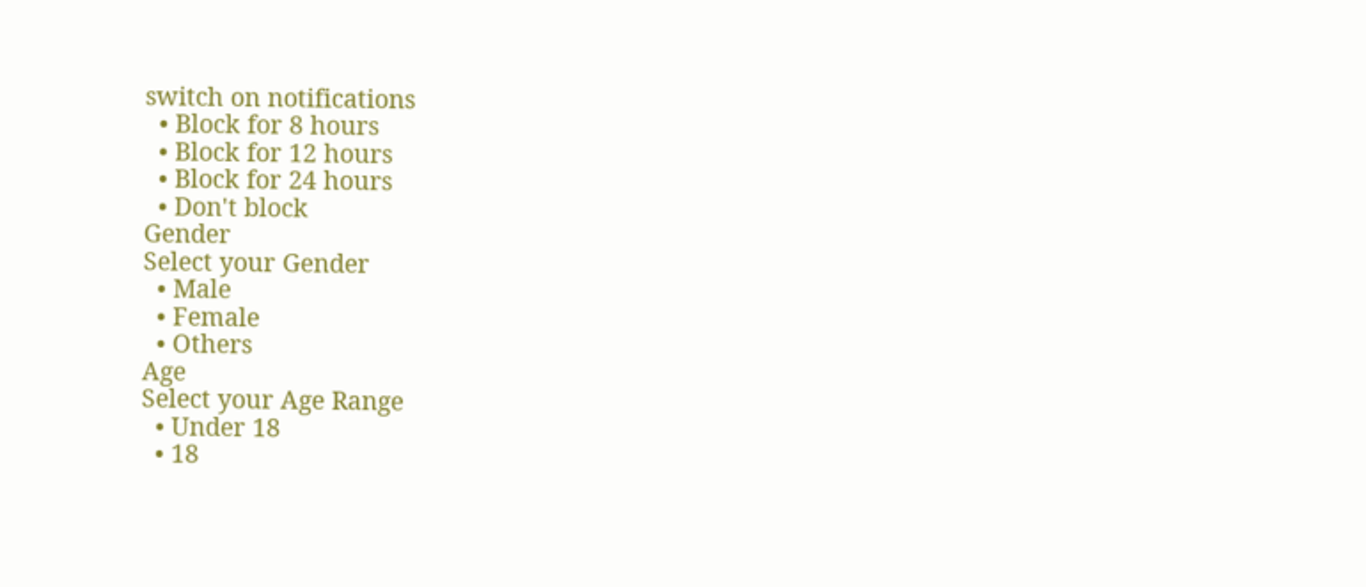switch on notifications
  • Block for 8 hours
  • Block for 12 hours
  • Block for 24 hours
  • Don't block
Gender
Select your Gender
  • Male
  • Female
  • Others
Age
Select your Age Range
  • Under 18
  • 18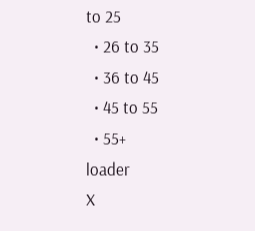to 25
  • 26 to 35
  • 36 to 45
  • 45 to 55
  • 55+
loader
X